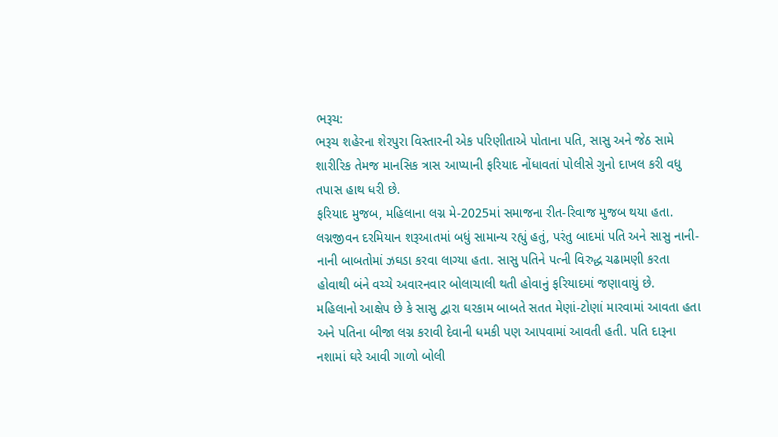ભરૂચ:
ભરૂચ શહેરના શેરપુરા વિસ્તારની એક પરિણીતાએ પોતાના પતિ, સાસુ અને જેઠ સામે શારીરિક તેમજ માનસિક ત્રાસ આપ્યાની ફરિયાદ નોંધાવતાં પોલીસે ગુનો દાખલ કરી વધુ તપાસ હાથ ધરી છે.
ફરિયાદ મુજબ, મહિલાના લગ્ન મે-2025માં સમાજના રીત-રિવાજ મુજબ થયા હતા. લગ્નજીવન દરમિયાન શરૂઆતમાં બધું સામાન્ય રહ્યું હતું, પરંતુ બાદમાં પતિ અને સાસુ નાની-નાની બાબતોમાં ઝઘડા કરવા લાગ્યા હતા. સાસુ પતિને પત્ની વિરુદ્ધ ચઢામણી કરતા હોવાથી બંને વચ્ચે અવારનવાર બોલાચાલી થતી હોવાનું ફરિયાદમાં જણાવાયું છે.
મહિલાનો આક્ષેપ છે કે સાસુ દ્વારા ઘરકામ બાબતે સતત મેણાં-ટોણાં મારવામાં આવતા હતા અને પતિના બીજા લગ્ન કરાવી દેવાની ધમકી પણ આપવામાં આવતી હતી. પતિ દારૂના નશામાં ઘરે આવી ગાળો બોલી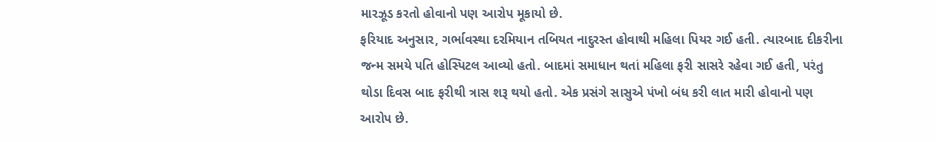મારઝૂડ કરતો હોવાનો પણ આરોપ મૂકાયો છે.
ફરિયાદ અનુસાર, ગર્ભાવસ્થા દરમિયાન તબિયત નાદુરસ્ત હોવાથી મહિલા પિયર ગઈ હતી. ત્યારબાદ દીકરીના જન્મ સમયે પતિ હોસ્પિટલ આવ્યો હતો. બાદમાં સમાધાન થતાં મહિલા ફરી સાસરે રહેવા ગઈ હતી, પરંતુ થોડા દિવસ બાદ ફરીથી ત્રાસ શરૂ થયો હતો. એક પ્રસંગે સાસુએ પંખો બંધ કરી લાત મારી હોવાનો પણ આરોપ છે.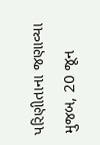પરિણીતાના જણાવ્યા મુજબ, 20 જૂન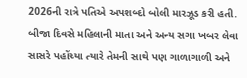2026ની રાત્રે પતિએ અપશબ્દો બોલી મારઝૂડ કરી હતી. બીજા દિવસે મહિલાની માતા અને અન્ય સગા ખબર લેવા સાસરે પહોંચ્યા ત્યારે તેમની સાથે પણ ગાળાગાળી અને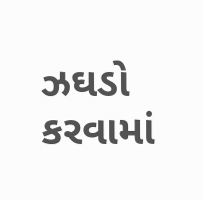ઝઘડો કરવામાં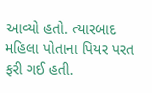આવ્યો હતો. ત્યારબાદ મહિલા પોતાના પિયર પરત ફરી ગઈ હતી.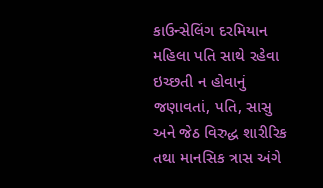કાઉન્સેલિંગ દરમિયાન મહિલા પતિ સાથે રહેવા ઇચ્છતી ન હોવાનું જણાવતાં, પતિ, સાસુ અને જેઠ વિરુદ્ધ શારીરિક તથા માનસિક ત્રાસ અંગે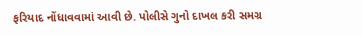ફરિયાદ નોંધાવવામાં આવી છે. પોલીસે ગુનો દાખલ કરી સમગ્ર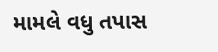મામલે વધુ તપાસ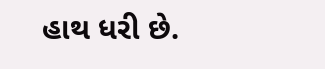હાથ ધરી છે.